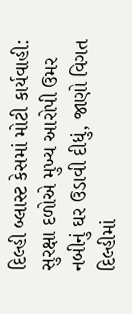દિલ્હી બ્લાસ્ટ કેસમાં મોટી કાર્યવાહી: સુરક્ષા દળોએ મુખ્ય આરોપી ઉમર નબીનું ઘર ઉડાવી દીધું, જાણો વિગત
દિલ્હીમાં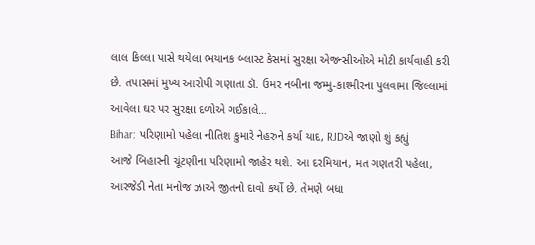લાલ કિલ્લા પાસે થયેલા ભયાનક બ્લાસ્ટ કેસમાં સુરક્ષા એજન્સીઓએ મોટી કાર્યવાહી કરી છે. તપાસમાં મુખ્ય આરોપી ગણાતા ડૉ. ઉમર નબીના જમ્મુ-કાશ્મીરના પુલવામા જિલ્લામાં આવેલા ઘર પર સુરક્ષા દળોએ ગઈકાલે…
Bihar: પરિણામો પહેલા નીતિશ કુમારે નેહરુને કર્યા યાદ, RJDએ જાણો શું કહ્યું
આજે બિહારની ચૂંટણીના પરિણામો જાહેર થશે. આ દરમિયાન, મત ગણતરી પહેલા, આરજેડી નેતા મનોજ ઝાએ જીતનો દાવો કર્યો છે. તેમણે બધા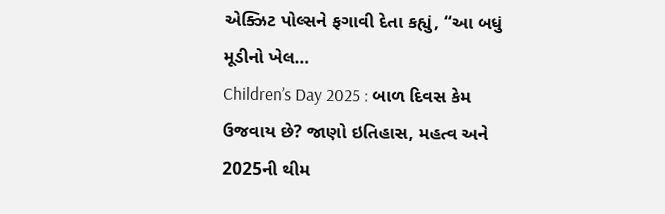એક્ઝિટ પોલ્સને ફગાવી દેતા કહ્યું, “આ બધું મૂડીનો ખેલ…
Children’s Day 2025 : બાળ દિવસ કેમ ઉજવાય છે? જાણો ઇતિહાસ, મહત્વ અને 2025ની થીમ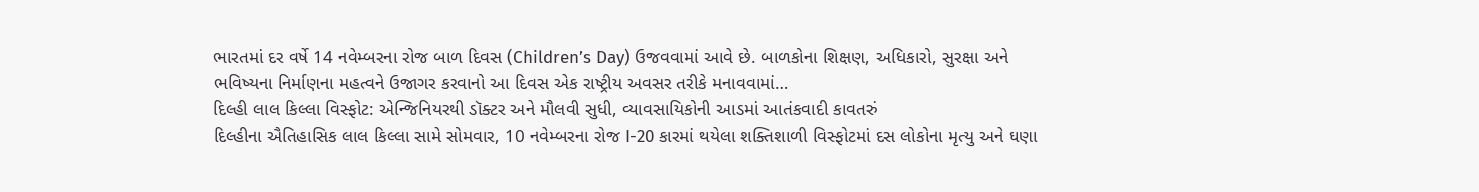ભારતમાં દર વર્ષે 14 નવેમ્બરના રોજ બાળ દિવસ (Children’s Day) ઉજવવામાં આવે છે. બાળકોના શિક્ષણ, અધિકારો, સુરક્ષા અને ભવિષ્યના નિર્માણના મહત્વને ઉજાગર કરવાનો આ દિવસ એક રાષ્ટ્રીય અવસર તરીકે મનાવવામાં…
દિલ્હી લાલ કિલ્લા વિસ્ફોટ: એન્જિનિયરથી ડૉક્ટર અને મૌલવી સુધી, વ્યાવસાયિકોની આડમાં આતંકવાદી કાવતરું
દિલ્હીના ઐતિહાસિક લાલ કિલ્લા સામે સોમવાર, 10 નવેમ્બરના રોજ I-20 કારમાં થયેલા શક્તિશાળી વિસ્ફોટમાં દસ લોકોના મૃત્યુ અને ઘણા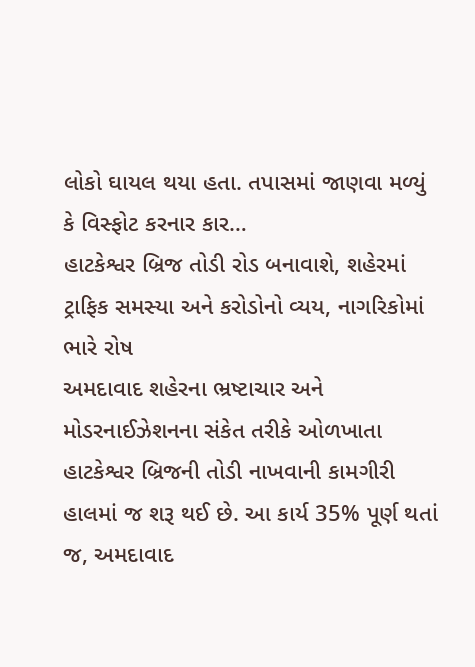લોકો ઘાયલ થયા હતા. તપાસમાં જાણવા મળ્યું કે વિસ્ફોટ કરનાર કાર…
હાટકેશ્વર બ્રિજ તોડી રોડ બનાવાશે, શહેરમાં ટ્રાફિક સમસ્યા અને કરોડોનો વ્યય, નાગરિકોમાં ભારે રોષ
અમદાવાદ શહેરના ભ્રષ્ટાચાર અને મોડરનાઈઝેશનના સંકેત તરીકે ઓળખાતા હાટકેશ્વર બ્રિજની તોડી નાખવાની કામગીરી હાલમાં જ શરૂ થઈ છે. આ કાર્ય 35% પૂર્ણ થતાં જ, અમદાવાદ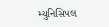મ્યુનિસિપલ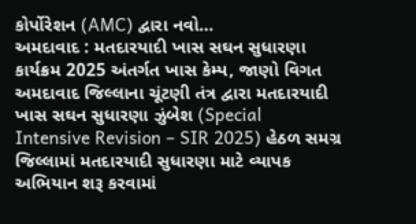કોર્પોરેશન (AMC) દ્વારા નવો…
અમદાવાદ : મતદારયાદી ખાસ સઘન સુધારણા કાર્યક્રમ 2025 અંતર્ગત ખાસ કેમ્પ, જાણો વિગત
અમદાવાદ જિલ્લાના ચૂંટણી તંત્ર દ્વારા મતદારયાદી ખાસ સઘન સુધારણા ઝુંબેશ (Special Intensive Revision – SIR 2025) હેઠળ સમગ્ર જિલ્લામાં મતદારયાદી સુધારણા માટે વ્યાપક અભિયાન શરૂ કરવામાં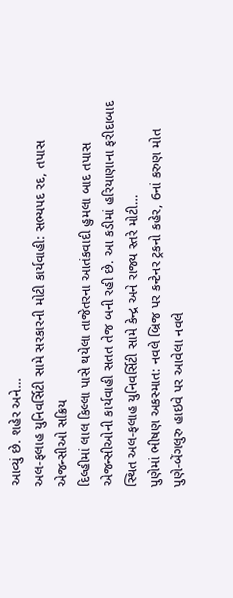આવ્યું છે. શહેર અને…
અલ-ફલાહ યુનિવર્સિટી સામે સરકારની મોટી કાર્યવાહી: સભ્યપદ રદ, તપાસ એજન્સીઓ સક્રિય
દિલ્હીમાં લાલ કિલ્લા પાસે થયેલા તાજેતરના આતંકવાદી હુમલા બાદ તપાસ એજન્સીઓની કાર્યવાહી સતત તેજ બની રહી છે. આ કડીમાં હરિયાણાના ફરીદાબાદ સ્થિત અલ-ફલાહ યુનિવર્સિટી સામે કેન્દ્ર અને રાજ્ય સ્તરે મોટી…
પુણેમાં ભીષણ અકસ્માત: નવલે બ્રિજ પર કન્ટેનર ટ્રકનો કહેર, 6નાં કરુણ મોત
પુણે-બેંગલુરુ હાઇવે પર આવેલા નવલે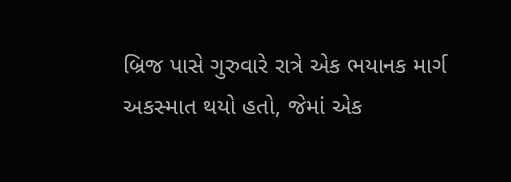બ્રિજ પાસે ગુરુવારે રાત્રે એક ભયાનક માર્ગ અકસ્માત થયો હતો, જેમાં એક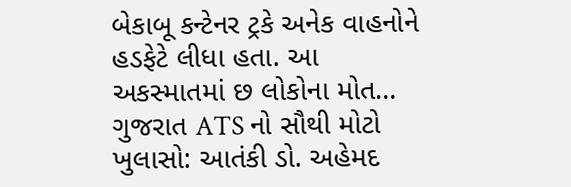બેકાબૂ કન્ટેનર ટ્રકે અનેક વાહનોને હડફેટે લીધા હતા. આ અકસ્માતમાં છ લોકોના મોત…
ગુજરાત ATS નો સૌથી મોટો ખુલાસો: આતંકી ડો. અહેમદ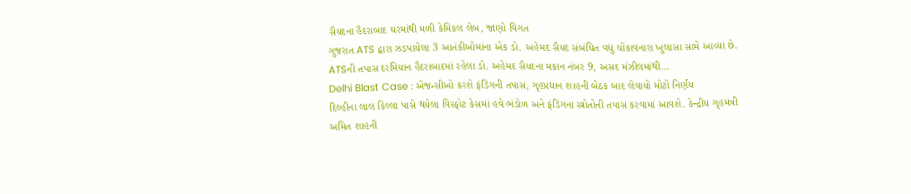સૈયદના હૈદરાબાદ ઘરમાંથી મળી કેમિકલ લેબ, જાણો વિગત
ગુજરાત ATS દ્વારા ઝડપાયેલા 3 આતંકીઓમાંના એક ડો. અહેમદ સૈયદ સંબંધિત વધુ ચોંકાવનારા ખુલાસા સામે આવ્યા છે. ATSની તપાસ દરમિયાન હૈદરાબાદમાં રહેલા ડો. અહેમદ સૈયદના મકાન નંબર 9, અસદ મંઝીલમાંથી…
Delhi Blast Case : એજન્સીઓ કરશે ફંડિંગની તપાસ, ગૃહપ્રધાન શાહની બેઠક બાદ લેવાયો મોટો નિર્ણય
દિલ્હીના લાલ કિલ્લા પાસે થયેલા વિસ્ફોટ કેસમાં હવે ભંડોળ અને ફંડિંગના સ્ત્રોતોની તપાસ કરવામાં આવશે. કેન્દ્રીય ગૃહમંત્રી અમિત શાહની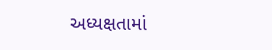અધ્યક્ષતામાં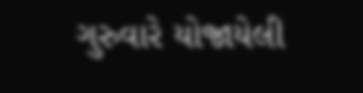ગુરુવારે યોજાયેલી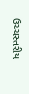ઉચ્ચસ્તરીય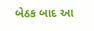બેઠક બાદ આ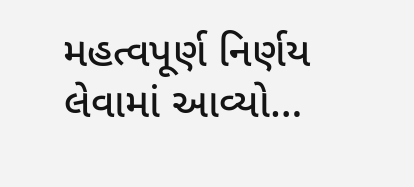મહત્વપૂર્ણ નિર્ણય લેવામાં આવ્યો…